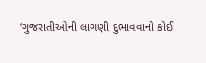‘ગુજરાતીઓની લાગણી દુભાવવાનો કોઈ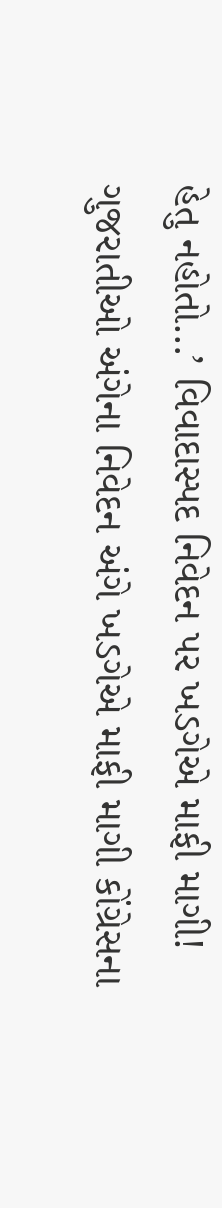હેતુ નહોતો…’ વિવાદાસ્પદ નિવેદન પર ખડગેએ માફી માગી!
ગુજરાતીઓ અંગેના નિવેદન અંગે ખડગેએ માફી માગી કોંગ્રેસના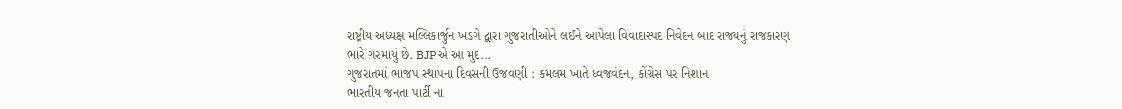રાષ્ટ્રીય અધ્યક્ષ મલ્લિકાર્જુન ખડગે દ્વારા ગુજરાતીઓને લઈને આપેલા વિવાદાસ્પદ નિવેદન બાદ રાજ્યનું રાજકારણ ભારે ગરમાયું છે. BJPએ આ મુદ...
ગુજરાતમાં ભાજપ સ્થાપના દિવસની ઉજવણી : કમલમ ખાતે ધ્વજવંદન, કોંગ્રેસ પર નિશાન
ભારતીય જનતા પાર્ટી ના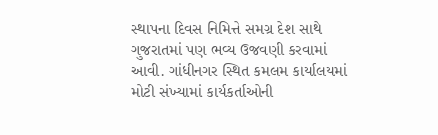સ્થાપના દિવસ નિમિત્તે સમગ્ર દેશ સાથે ગુજરાતમાં પણ ભવ્ય ઉજવણી કરવામાં આવી. ગાંધીનગર સ્થિત કમલમ કાર્યાલયમાં મોટી સંખ્યામાં કાર્યકર્તાઓની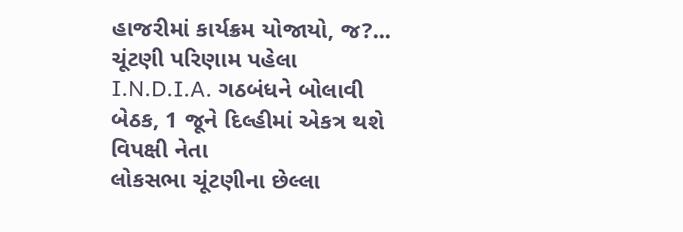હાજરીમાં કાર્યક્રમ યોજાયો, જ?...
ચૂંટણી પરિણામ પહેલા I.N.D.I.A. ગઠબંધને બોલાવી બેઠક, 1 જૂને દિલ્હીમાં એકત્ર થશે વિપક્ષી નેતા
લોકસભા ચૂંટણીના છેલ્લા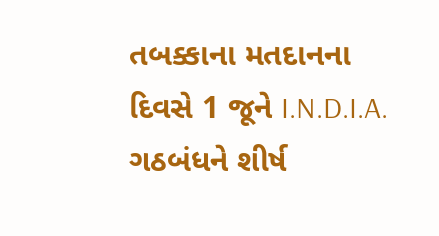તબક્કાના મતદાનના દિવસે 1 જૂને I.N.D.I.A. ગઠબંધને શીર્ષ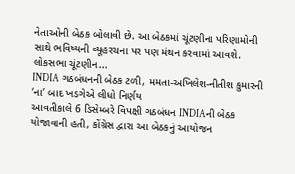નેતાઓની બેઠક બોલાવી છે. આ બેઠકમાં ચૂંટણીના પરિણામોની સાથે ભવિષ્યની વ્યૂહરચના પર પણ મંથન કરવામાં આવશે. લોકસભા ચૂંટણીન...
INDIA ગઠબંધનની બેઠક ટળી, મમતા-અખિલેશ-નીતીશ કુમારની ‘ના’ બાદ ખડગેએ લીધો નિર્ણય
આવતીકાલે 6 ડિસેમ્બરે વિપક્ષી ગઠબંધન INDIAની બેઠક યોજાવાની હતી, કોંગ્રેસ દ્વારા આ બેઠકનું આયોજન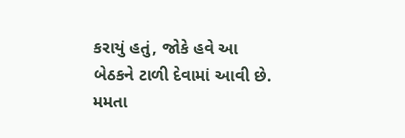કરાયું હતું, જોકે હવે આ બેઠકને ટાળી દેવામાં આવી છે. મમતા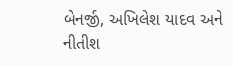બેનર્જી, અખિલેશ યાદવ અને નીતીશ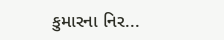કુમારના નિર...